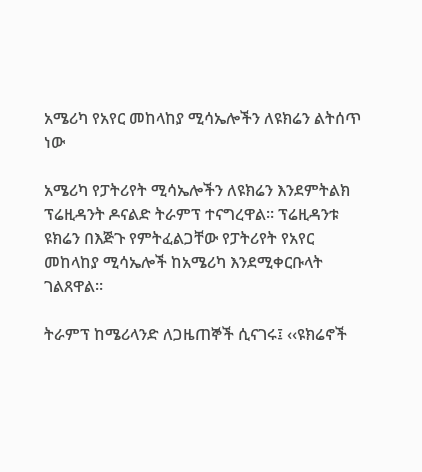አሜሪካ የአየር መከላከያ ሚሳኤሎችን ለዩክሬን ልትሰጥ ነው

አሜሪካ የፓትሪየት ሚሳኤሎችን ለዩክሬን እንደምትልክ ፕሬዚዳንት ዶናልድ ትራምፕ ተናግረዋል። ፕሬዚዳንቱ ዩክሬን በእጅጉ የምትፈልጋቸው የፓትሪየት የአየር መከላከያ ሚሳኤሎች ከአሜሪካ እንደሚቀርቡላት ገልጸዋል።

ትራምፕ ከሜሪላንድ ለጋዜጠኞች ሲናገሩ፤ ‹‹ዩክሬኖች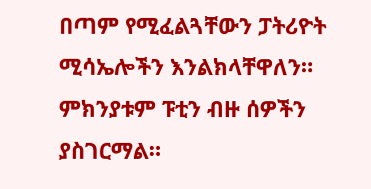በጣም የሚፈልጓቸውን ፓትሪዮት ሚሳኤሎችን እንልክላቸዋለን። ምክንያቱም ፑቲን ብዙ ሰዎችን ያስገርማል።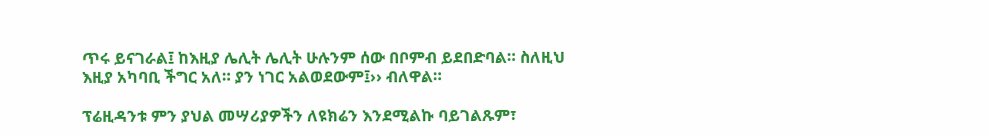ጥሩ ይናገራል፤ ከእዚያ ሌሊት ሌሊት ሁሉንም ሰው በቦምብ ይደበድባል። ስለዚህ እዚያ አካባቢ ችግር አለ። ያን ነገር አልወደውም፤›› ብለዋል።

ፕሬዚዳንቱ ምን ያህል መሣሪያዎችን ለዩክሬን እንደሚልኩ ባይገልጹም፣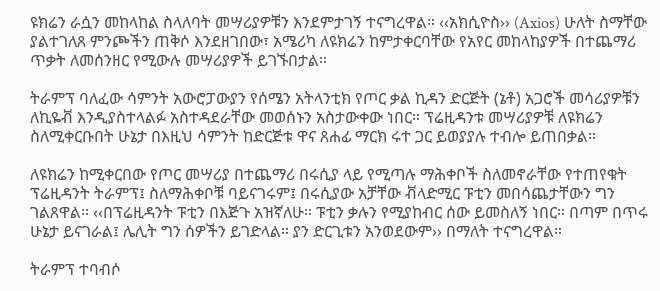ዩክሬን ራሷን መከላከል ስላለባት መሣሪያዎቹን እንደምታገኝ ተናግረዋል። ‹‹አክሲዮስ›› (Axios) ሁለት ስማቸው ያልተገለጸ ምንጮችን ጠቅሶ እንደዘገበው፣ አሜሪካ ለዩክሬን ከምታቀርባቸው የአየር መከላከያዎች በተጨማሪ ጥቃት ለመሰንዘር የሚውሉ መሣሪያዎች ይገኙበታል።

ትራምፕ ባለፈው ሳምንት አውሮፓውያን የሰሜን አትላንቲክ የጦር ቃል ኪዳን ድርጅት (ኔቶ) አጋሮች መሳሪያዎቹን ለኪዬቭ እንዲያስተላልፉ አስተዳደራቸው መወሰኑን አስታውቀው ነበር። ፕሬዚዳንቱ መሣሪያዎቹ ለዩክሬን ስለሚቀርቡበት ሁኔታ በእዚህ ሳምንት ከድርጅቱ ዋና ጸሐፊ ማርክ ሩተ ጋር ይወያያሉ ተብሎ ይጠበቃል።

ለዩክሬን ከሚቀርበው የጦር መሣሪያ በተጨማሪ በሩሲያ ላይ የሚጣሉ ማሕቀቦች ስለመኖራቸው የተጠየቁት ፕሬዚዳንት ትራምፕ፤ ስለማሕቀቦቹ ባይናገሩም፤ በሩሲያው አቻቸው ቭላድሚር ፑቲን መበሳጨታቸውን ግን ገልጸዋል። ‹‹በፕሬዚዳንት ፑቲን በእጅጉ አዝኛለሁ። ፑቲን ቃሉን የሚያከብር ሰው ይመስለኝ ነበር። በጣም በጥሩ ሁኔታ ይናገራል፤ ሌሊት ግን ሰዎችን ይገድላል። ያን ድርጊቱን አንወደውም›› በማለት ተናግረዋል።

ትራምፕ ተባብሶ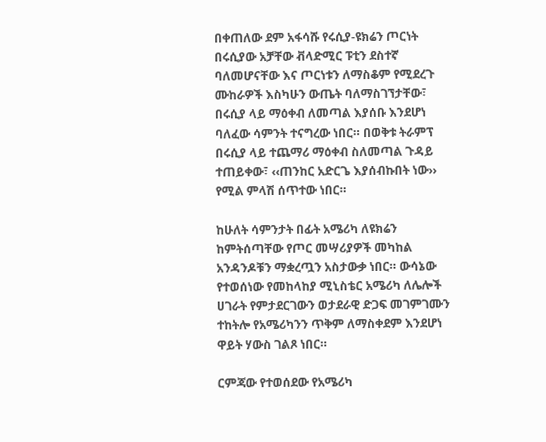በቀጠለው ደም አፋሳሹ የሩሲያ-ዩክሬን ጦርነት በሩሲያው አቻቸው ቭላድሚር ፑቲን ደስተኛ ባለመሆናቸው እና ጦርነቱን ለማስቆም የሚደረጉ ሙከራዎች እስካሁን ውጤት ባለማስገኘታቸው፣ በሩሲያ ላይ ማዕቀብ ለመጣል እያሰቡ እንደሆነ ባለፈው ሳምንት ተናግረው ነበር። በወቅቱ ትራምፕ በሩሲያ ላይ ተጨማሪ ማዕቀብ ስለመጣል ጉዳይ ተጠይቀው፣ ‹‹ጠንከር አድርጌ እያሰብኩበት ነው›› የሚል ምላሽ ሰጥተው ነበር።

ከሁለት ሳምንታት በፊት አሜሪካ ለዩክሬን ከምትሰጣቸው የጦር መሣሪያዎች መካከል አንዳንዶቹን ማቋረጧን አስታውቃ ነበር። ውሳኔው የተወሰነው የመከላከያ ሚኒስቴር አሜሪካ ለሌሎች ሀገራት የምታደርገውን ወታደራዊ ድጋፍ መገምገሙን ተከትሎ የአሜሪካንን ጥቅም ለማስቀደም እንደሆነ ዋይት ሃውስ ገልጾ ነበር።

ርምጃው የተወሰደው የአሜሪካ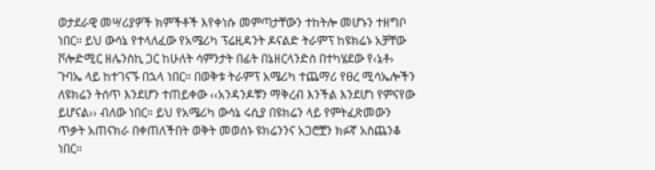ወታደራዊ መሣሪያዎች ክምችቶች እየቀነሱ መምጣታቸውን ተከትሎ መሆኑን ተዘግቦ ነበር። ይህ ውሳኔ የተላለፈው የአሜሪካ ፕሬዚዳንት ዶናልድ ትራምፕ ከዩክሬኑ አቻቸው ቮሎድሚር ዘሌንስኪ ጋር ከሁለት ሳምንታት በፊት በኔዘርላንድስ በተካሄደው የ‹ኔቶ› ጉባኤ ላይ ከተገናኙ በኋላ ነበር። በወቅቱ ትራምፕ አሜሪካ ተጨማሪ የፀረ ሚሳኤሎችን ለዩክሬን ትሰጥ እንደሆን ተጠይቀው ‹‹አንዳንዶቹን ማቅረብ እንችል እንደሆነ የምናየው ይሆናል›› ብለው ነበር። ይህ የአሜሪካ ውሳኔ ሩሲያ በዩክሬን ላይ የምትፈጽመውን ጥቃት አጠናክራ በቀጠለችበት ወቅት መወሰኑ ዩክሬንንና አጋሮቿን ክፉኛ አስጨንቆ ነበር።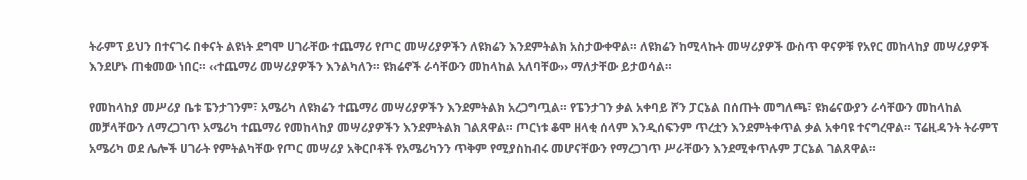ትራምፕ ይህን በተናገሩ በቀናት ልዩነት ደግሞ ሀገራቸው ተጨማሪ የጦር መሣሪያዎችን ለዩክሬን እንደምትልክ አስታውቀዋል። ለዩክሬን ከሚላኩት መሣሪያዎች ውስጥ ዋናዎቹ የአየር መከላከያ መሣሪያዎች እንደሆኑ ጠቁመው ነበር። ‹‹ተጨማሪ መሣሪያዎችን እንልካለን። ዩክሬኖች ራሳቸውን መከላከል አለባቸው›› ማለታቸው ይታወሳል።

የመከላከያ መሥሪያ ቤቱ ፔንታገንም፣ አሜሪካ ለዩክሬን ተጨማሪ መሣሪያዎችን እንደምትልክ አረጋግጧል። የፔንታገን ቃል አቀባይ ሾን ፓርኔል በሰጡት መግለጫ፣ ዩክሬናውያን ራሳቸውን መከላከል መቻላቸውን ለማረጋገጥ አሜሪካ ተጨማሪ የመከላከያ መሣሪያዎችን እንደምትልክ ገልጸዋል። ጦርነቱ ቆሞ ዘላቂ ሰላም እንዲሰፍንም ጥረቷን እንደምትቀጥል ቃል አቀባዩ ተናግረዋል። ፕሬዚዳንት ትራምፕ አሜሪካ ወደ ሌሎች ሀገራት የምትልካቸው የጦር መሣሪያ አቅርቦቶች የአሜሪካንን ጥቅም የሚያስከብሩ መሆናቸውን የማረጋገጥ ሥራቸውን እንደሚቀጥሉም ፓርኔል ገልጸዋል።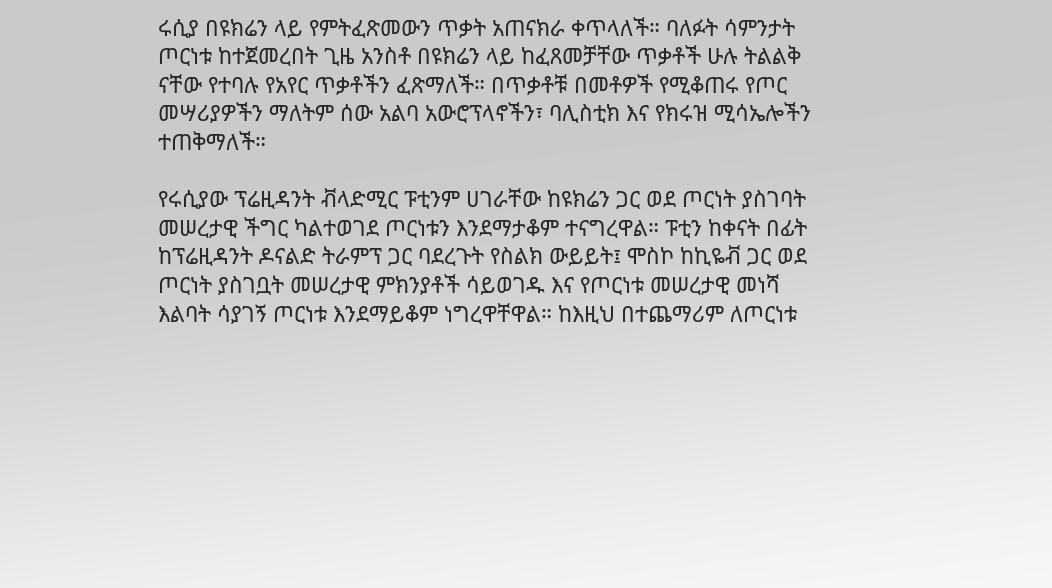ሩሲያ በዩክሬን ላይ የምትፈጽመውን ጥቃት አጠናክራ ቀጥላለች። ባለፉት ሳምንታት ጦርነቱ ከተጀመረበት ጊዜ አንስቶ በዩክሬን ላይ ከፈጸመቻቸው ጥቃቶች ሁሉ ትልልቅ ናቸው የተባሉ የአየር ጥቃቶችን ፈጽማለች። በጥቃቶቹ በመቶዎች የሚቆጠሩ የጦር መሣሪያዎችን ማለትም ሰው አልባ አውሮፕላኖችን፣ ባሊስቲክ እና የክሩዝ ሚሳኤሎችን ተጠቅማለች።

የሩሲያው ፕሬዚዳንት ቭላድሚር ፑቲንም ሀገራቸው ከዩክሬን ጋር ወደ ጦርነት ያስገባት መሠረታዊ ችግር ካልተወገደ ጦርነቱን እንደማታቆም ተናግረዋል። ፑቲን ከቀናት በፊት ከፕሬዚዳንት ዶናልድ ትራምፕ ጋር ባደረጉት የስልክ ውይይት፤ ሞስኮ ከኪዬቭ ጋር ወደ ጦርነት ያስገቧት መሠረታዊ ምክንያቶች ሳይወገዱ እና የጦርነቱ መሠረታዊ መነሻ እልባት ሳያገኝ ጦርነቱ እንደማይቆም ነግረዋቸዋል። ከእዚህ በተጨማሪም ለጦርነቱ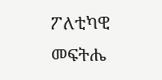ፖለቲካዊ መፍትሔ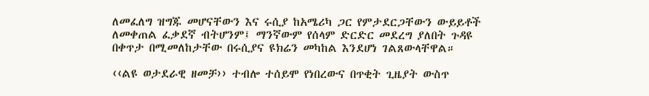ለመፈለግ ዝግጁ መሆናቸውን እና ሩሲያ ከአሜሪካ ጋር የምታደርጋቸውን ውይይቶች ለመቀጠል ፈቃደኛ ብትሆንም፤ ማንኛውም የሰላም ድርድር መደረግ ያለበት ጉዳዩ በቀጥታ በሚመለከታቸው በሩሲያና ዩክሬን መካከል እንደሆነ ገልጸውላቸዋል።

‹‹ልዩ ወታደራዊ ዘመቻ›› ተብሎ ተሰይሞ የነበረውና በጥቂት ጊዜያት ውስጥ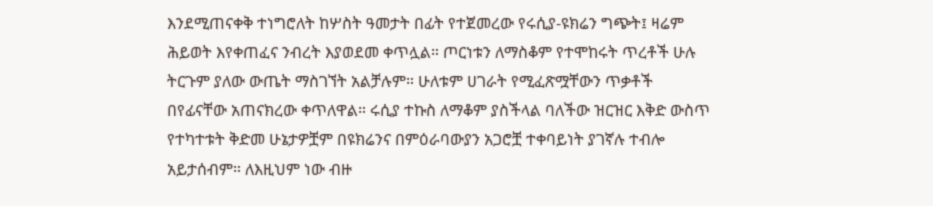እንደሚጠናቀቅ ተነግሮለት ከሦስት ዓመታት በፊት የተጀመረው የሩሲያ-ዩክሬን ግጭት፤ ዛሬም ሕይወት እየቀጠፈና ንብረት እያወደመ ቀጥሏል። ጦርነቱን ለማስቆም የተሞከሩት ጥረቶች ሁሉ ትርጉም ያለው ውጤት ማስገኘት አልቻሉም። ሁለቱም ሀገራት የሚፈጽሟቸውን ጥቃቶች በየፊናቸው አጠናክረው ቀጥለዋል። ሩሲያ ተኩስ ለማቆም ያስችላል ባለችው ዝርዝር እቅድ ውስጥ የተካተቱት ቅድመ ሁኔታዎቿም በዩክሬንና በምዕራባውያን አጋሮቿ ተቀባይነት ያገኛሉ ተብሎ አይታሰብም። ለእዚህም ነው ብዙ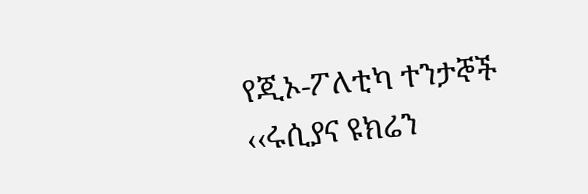የጂኦ-ፖለቲካ ተንታኞች ‹‹ሩሲያና ዩክሬን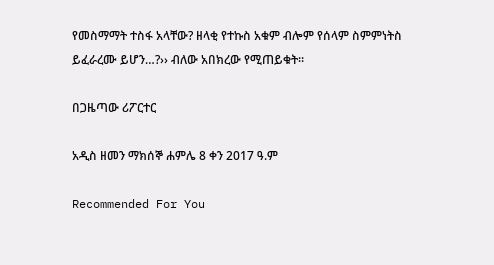የመስማማት ተስፋ አላቸው? ዘላቂ የተኩስ አቁም ብሎም የሰላም ስምምነትስ ይፈራረሙ ይሆን…?›› ብለው አበክረው የሚጠይቁት።

በጋዜጣው ሪፖርተር

አዲስ ዘመን ማክሰኞ ሐምሌ 8 ቀን 2017 ዓ.ም

Recommended For You